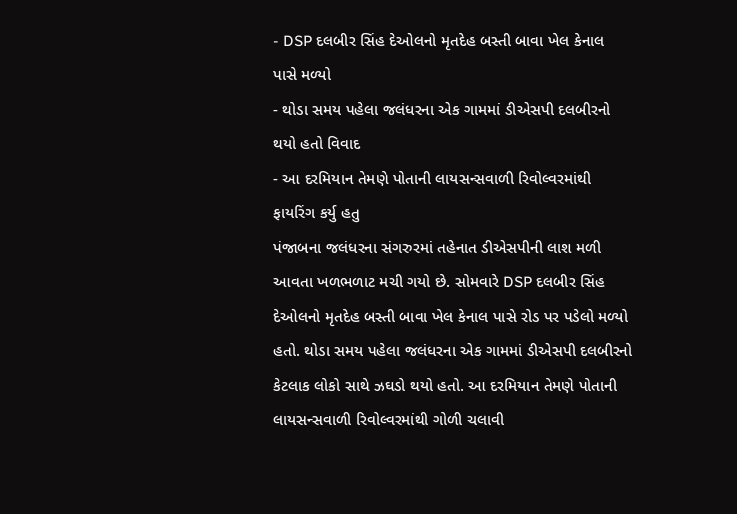- DSP દલબીર સિંહ દેઓલનો મૃતદેહ બસ્તી બાવા ખેલ કેનાલ પાસે મળ્યો
- થોડા સમય પહેલા જલંધરના એક ગામમાં ડીએસપી દલબીરનો થયો હતો વિવાદ
- આ દરમિયાન તેમણે પોતાની લાયસન્સવાળી રિવોલ્વરમાંથી ફાયરિંગ કર્યુ હતુ
પંજાબના જલંધરના સંગરુરમાં તહેનાત ડીએસપીની લાશ મળી આવતા ખળભળાટ મચી ગયો છે. સોમવારે DSP દલબીર સિંહ દેઓલનો મૃતદેહ બસ્તી બાવા ખેલ કેનાલ પાસે રોડ પર પડેલો મળ્યો હતો. થોડા સમય પહેલા જલંધરના એક ગામમાં ડીએસપી દલબીરનો કેટલાક લોકો સાથે ઝઘડો થયો હતો. આ દરમિયાન તેમણે પોતાની લાયસન્સવાળી રિવોલ્વરમાંથી ગોળી ચલાવી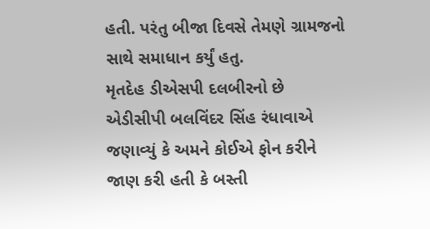હતી. પરંતુ બીજા દિવસે તેમણે ગ્રામજનો સાથે સમાધાન કર્યું હતુ.
મૃતદેહ ડીએસપી દલબીરનો છે
એડીસીપી બલવિંદર સિંહ રંધાવાએ જણાવ્યું કે અમને કોઈએ ફોન કરીને જાણ કરી હતી કે બસ્તી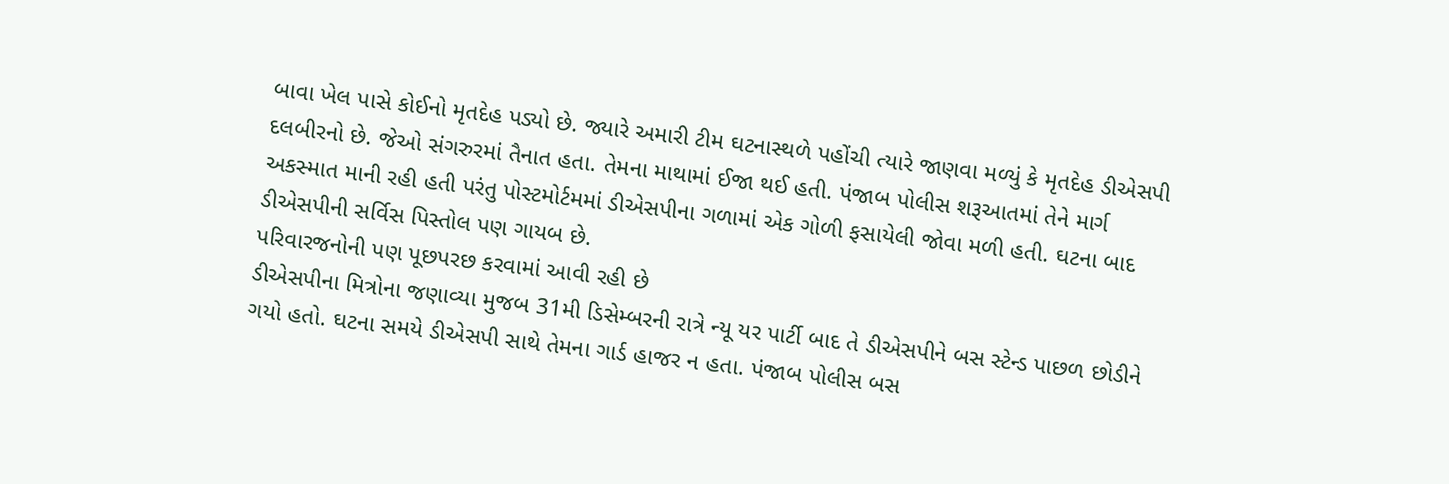બાવા ખેલ પાસે કોઈનો મૃતદેહ પડ્યો છે. જ્યારે અમારી ટીમ ઘટનાસ્થળે પહોંચી ત્યારે જાણવા મળ્યું કે મૃતદેહ ડીએસપી દલબીરનો છે. જેઓ સંગરુરમાં તૈનાત હતા. તેમના માથામાં ઈજા થઈ હતી. પંજાબ પોલીસ શરૂઆતમાં તેને માર્ગ અકસ્માત માની રહી હતી પરંતુ પોસ્ટમોર્ટમમાં ડીએસપીના ગળામાં એક ગોળી ફસાયેલી જોવા મળી હતી. ઘટના બાદ ડીએસપીની સર્વિસ પિસ્તોલ પણ ગાયબ છે.
પરિવારજનોની પણ પૂછપરછ કરવામાં આવી રહી છે
ડીએસપીના મિત્રોના જણાવ્યા મુજબ 31મી ડિસેમ્બરની રાત્રે ન્યૂ યર પાર્ટી બાદ તે ડીએસપીને બસ સ્ટેન્ડ પાછળ છોડીને ગયો હતો. ઘટના સમયે ડીએસપી સાથે તેમના ગાર્ડ હાજર ન હતા. પંજાબ પોલીસ બસ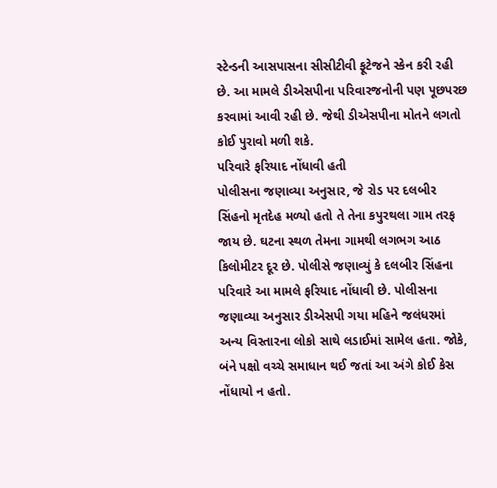સ્ટેન્ડની આસપાસના સીસીટીવી ફૂટેજને સ્કેન કરી રહી છે. આ મામલે ડીએસપીના પરિવારજનોની પણ પૂછપરછ કરવામાં આવી રહી છે. જેથી ડીએસપીના મોતને લગતો કોઈ પુરાવો મળી શકે.
પરિવારે ફરિયાદ નોંધાવી હતી
પોલીસના જણાવ્યા અનુસાર, જે રોડ પર દલબીર સિંહનો મૃતદેહ મળ્યો હતો તે તેના કપુરથલા ગામ તરફ જાય છે. ઘટના સ્થળ તેમના ગામથી લગભગ આઠ કિલોમીટર દૂર છે. પોલીસે જણાવ્યું કે દલબીર સિંહના પરિવારે આ મામલે ફરિયાદ નોંધાવી છે. પોલીસના જણાવ્યા અનુસાર ડીએસપી ગયા મહિને જલંધરમાં અન્ય વિસ્તારના લોકો સાથે લડાઈમાં સામેલ હતા. જોકે, બંને પક્ષો વચ્ચે સમાધાન થઈ જતાં આ અંગે કોઈ કેસ નોંધાયો ન હતો.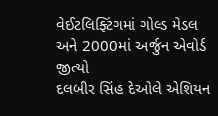વેઈટલિફ્ટિંગમાં ગોલ્ડ મેડલ અને 2000માં અર્જુન એવોર્ડ જીત્યો
દલબીર સિંહ દેઓલે એશિયન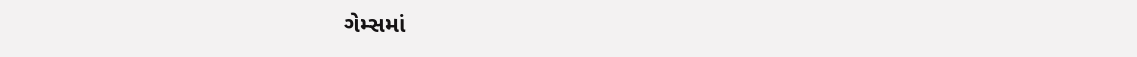ગેમ્સમાં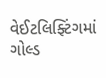વેઈટલિફ્ટિંગમાં ગોલ્ડ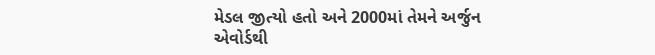મેડલ જીત્યો હતો અને 2000માં તેમને અર્જુન એવોર્ડથી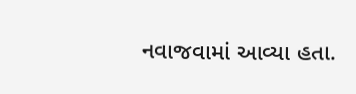નવાજવામાં આવ્યા હતા.